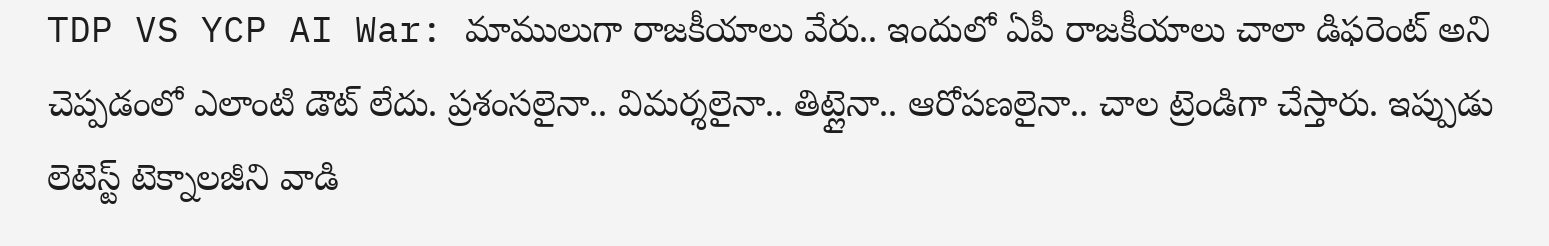TDP VS YCP AI War: మాములుగా రాజకీయాలు వేరు.. ఇందులో ఏపీ రాజకీయాలు చాలా డిఫరెంట్ అని చెప్పడంలో ఎలాంటి డౌట్ లేదు. ప్రశంసలైనా.. విమర్శలైనా.. తిట్లైనా.. ఆరోపణలైనా.. చాల ట్రెండిగా చేస్తారు. ఇప్పుడు లెటెస్ట్ టెక్నాలజీని వాడి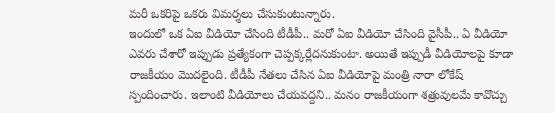మరీ ఒకరిపై ఒకరు విమర్శలు చేసుకుంటున్నారు.
ఇందులో ఒక ఏఐ వీడియో చేసింది టీడీపీ.. మరో ఏఐ వీడియో చేసింది వైసీపీ.. ఏ వీడియో ఎవరు చేశారో ఇప్పుడు ప్రత్యేకంగా చెప్పక్కర్లేదనుకుంటా. అయితే ఇప్పుడీ వీడియోలపై కూడా రాజకీయం మొదలైంది. టీడీపీ నేతలు చేసిన ఏఐ వీడియోపై మంత్రి నారా లోకేష్ స్పందించారు. ఇలాంటి వీడియోలు చేయవద్దని.. మనం రాజకీయంగా శత్రువులమే కావొచ్చు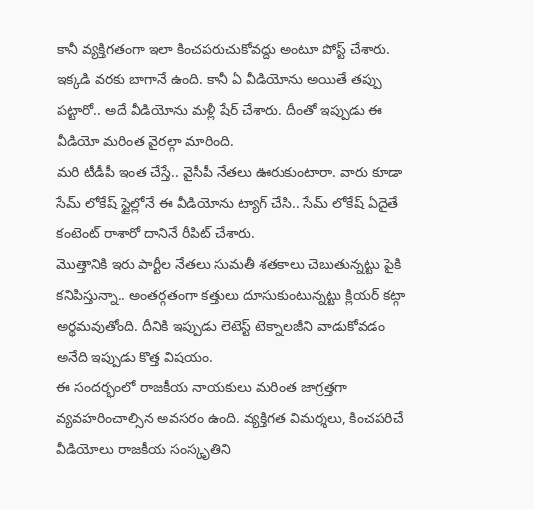కానీ వ్యక్తిగతంగా ఇలా కించపరుచుకోవద్దు అంటూ పోస్ట్ చేశారు. ఇక్కడి వరకు బాగానే ఉంది. కానీ ఏ వీడియోను అయితే తప్పు పట్టారో.. అదే వీడియోను మళ్లీ షేర్ చేశారు. దీంతో ఇప్పుడు ఈ వీడియో మరింత వైరల్గా మారింది.
మరి టీడీపీ ఇంత చేస్తే.. వైసీపీ నేతలు ఊరుకుంటారా. వారు కూడా సేమ్ లోకేష్ స్టైల్లోనే ఈ వీడియోను ట్యాగ్ చేసి.. సేమ్ లోకేష్ ఏదైతే కంటెంట్ రాశారో దానినే రీపిట్ చేశారు.
మొత్తానికి ఇరు పార్టీల నేతలు సుమతీ శతకాలు చెబుతున్నట్టు పైకి కనిపిస్తున్నా.. అంతర్గతంగా కత్తులు దూసుకుంటున్నట్టు క్లియర్ కట్గా అర్థమవుతోంది. దీనికి ఇప్పుడు లెటెస్ట్ టెక్నాలజీని వాడుకోవడం అనేది ఇప్పుడు కొత్త విషయం.
ఈ సందర్భంలో రాజకీయ నాయకులు మరింత జాగ్రత్తగా వ్యవహరించాల్సిన అవసరం ఉంది. వ్యక్తిగత విమర్శలు, కించపరిచే వీడియోలు రాజకీయ సంస్కృతిని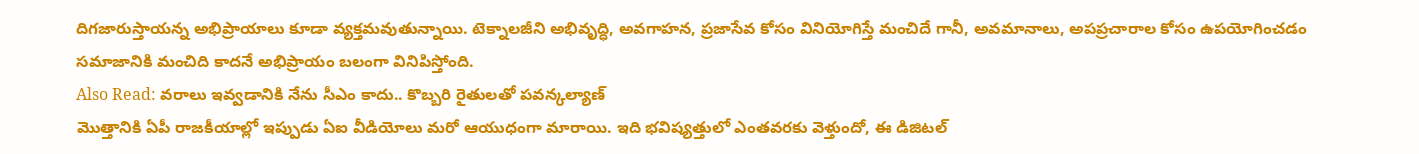దిగజారుస్తాయన్న అభిప్రాయాలు కూడా వ్యక్తమవుతున్నాయి. టెక్నాలజీని అభివృద్ధి, అవగాహన, ప్రజాసేవ కోసం వినియోగిస్తే మంచిదే గానీ, అవమానాలు, అపప్రచారాల కోసం ఉపయోగించడం సమాజానికి మంచిది కాదనే అభిప్రాయం బలంగా వినిపిస్తోంది.
Also Read: వరాలు ఇవ్వడానికి నేను సీఎం కాదు.. కొబ్బరి రైతులతో పవన్కల్యాణ్
మొత్తానికి ఏపీ రాజకీయాల్లో ఇప్పుడు ఏఐ వీడియోలు మరో ఆయుధంగా మారాయి. ఇది భవిష్యత్తులో ఎంతవరకు వెళ్తుందో, ఈ డిజిటల్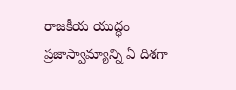రాజకీయ యుద్ధం ప్రజాస్వామ్యాన్ని ఏ దిశగా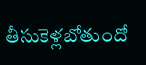తీసుకెళ్లబోతుందో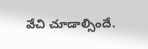వేచి చూడాల్సిందే.